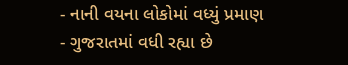- નાની વયના લોકોમાં વધ્યું પ્રમાણ
- ગુજરાતમાં વધી રહ્યા છે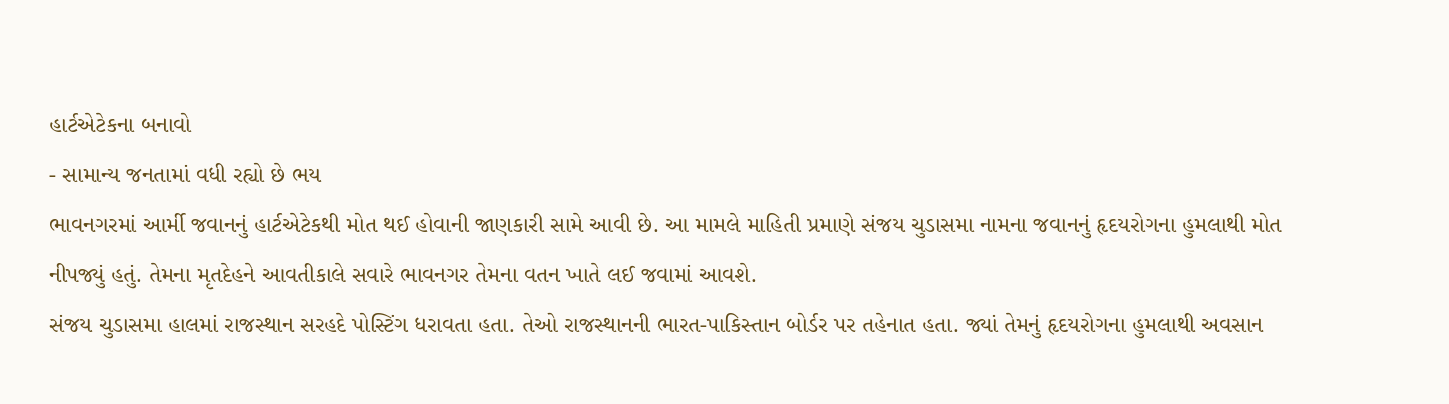હાર્ટએટેકના બનાવો
- સામાન્ય જનતામાં વધી રહ્યો છે ભય
ભાવનગરમાં આર્મી જવાનનું હાર્ટએટેકથી મોત થઈ હોવાની જાણકારી સામે આવી છે. આ મામલે માહિતી પ્રમાણે સંજય ચુડાસમા નામના જવાનનું હૃદયરોગના હુમલાથી મોત નીપજ્યું હતું. તેમના મૃતદેહને આવતીકાલે સવારે ભાવનગર તેમના વતન ખાતે લઈ જવામાં આવશે.
સંજય ચુડાસમા હાલમાં રાજસ્થાન સરહદે પોસ્ટિંગ ધરાવતા હતા. તેઓ રાજસ્થાનની ભારત-પાકિસ્તાન બોર્ડર પર તહેનાત હતા. જ્યાં તેમનું હૃદયરોગના હુમલાથી અવસાન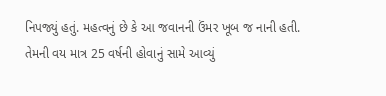નિપજ્યું હતું. મહત્વનું છે કે આ જવાનની ઉંમર ખૂબ જ નાની હતી. તેમની વય માત્ર 25 વર્ષની હોવાનું સામે આવ્યું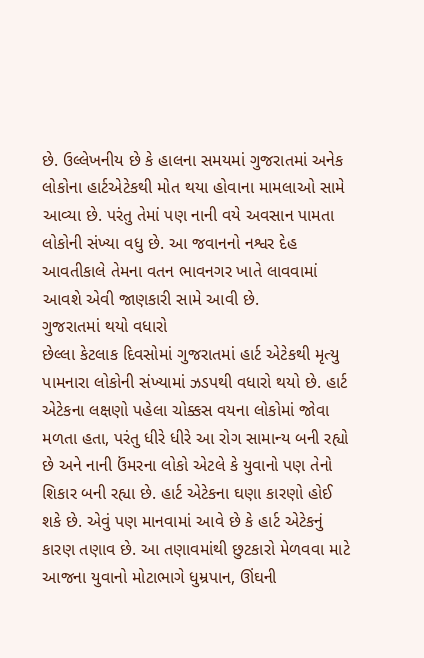છે. ઉલ્લેખનીય છે કે હાલના સમયમાં ગુજરાતમાં અનેક લોકોના હાર્ટએટેકથી મોત થયા હોવાના મામલાઓ સામે આવ્યા છે. પરંતુ તેમાં પણ નાની વયે અવસાન પામતા લોકોની સંખ્યા વધુ છે. આ જવાનનો નશ્વર દેહ આવતીકાલે તેમના વતન ભાવનગર ખાતે લાવવામાં આવશે એવી જાણકારી સામે આવી છે.
ગુજરાતમાં થયો વધારો
છેલ્લા કેટલાક દિવસોમાં ગુજરાતમાં હાર્ટ એટેકથી મૃત્યુ પામનારા લોકોની સંખ્યામાં ઝડપથી વધારો થયો છે. હાર્ટ એટેકના લક્ષણો પહેલા ચોક્કસ વયના લોકોમાં જોવા મળતા હતા, પરંતુ ધીરે ધીરે આ રોગ સામાન્ય બની રહ્યો છે અને નાની ઉંમરના લોકો એટલે કે યુવાનો પણ તેનો શિકાર બની રહ્યા છે. હાર્ટ એટેકના ઘણા કારણો હોઈ શકે છે. એવું પણ માનવામાં આવે છે કે હાર્ટ એટેકનું કારણ તણાવ છે. આ તણાવમાંથી છુટકારો મેળવવા માટે આજના યુવાનો મોટાભાગે ધુમ્રપાન, ઊંઘની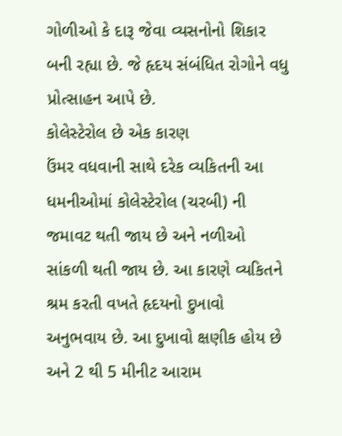ગોળીઓ કે દારૂ જેવા વ્યસનોનો શિકાર બની રહ્યા છે. જે હૃદય સંબંધિત રોગોને વધુ પ્રોત્સાહન આપે છે.
કોલેસ્ટેરોલ છે એક કારણ
ઉંમર વધવાની સાથે દરેક વ્યકિતની આ ધમનીઓમાં કોલેસ્ટેરોલ (ચરબી) ની જમાવટ થતી જાય છે અને નળીઓ સાંકળી થતી જાય છે. આ કારણે વ્યકિતને શ્રમ કરતી વખતે હૃદયનો દુખાવો અનુભવાય છે. આ દુખાવો ક્ષણીક હોય છે અને 2 થી 5 મીનીટ આરામ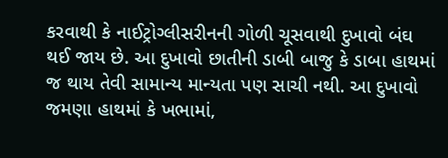કરવાથી કે નાઈટ્રોગ્લીસરીનની ગોળી ચૂસવાથી દુખાવો બંઘ થઈ જાય છે. આ દુખાવો છાતીની ડાબી બાજુ કે ડાબા હાથમાં જ થાય તેવી સામાન્ય માન્યતા પણ સાચી નથી. આ દુખાવો જમણા હાથમાં કે ખભામાં,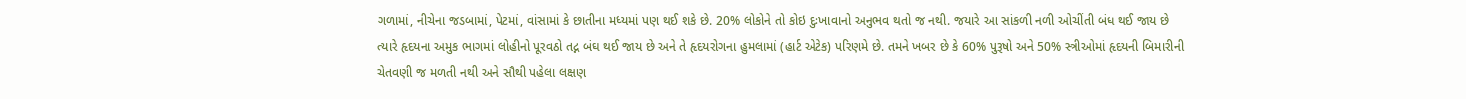ગળામાં, નીચેના જડબામાં, પેટમાં, વાંસામાં કે છાતીના મધ્યમાં પણ થઈ શકે છે. 20% લોકોને તો કોઇ દુઃખાવાનો અનુભવ થતો જ નથી. જયારે આ સાંકળી નળી ઓચીંતી બંધ થઈ જાય છે ત્યારે હૃદયના અમુક ભાગમાં લોહીનો પૂરવઠો તદ્ન બંઘ થઈ જાય છે અને તે હૃદયરોગના હુમલામાં (હાર્ટ એટેક) પરિણમે છે. તમને ખબર છે કે 60% પુરૂષો અને 50% સ્ત્રીઓમાં હૃદયની બિમારીની ચેતવણી જ મળતી નથી અને સૌથી પહેલા લક્ષણ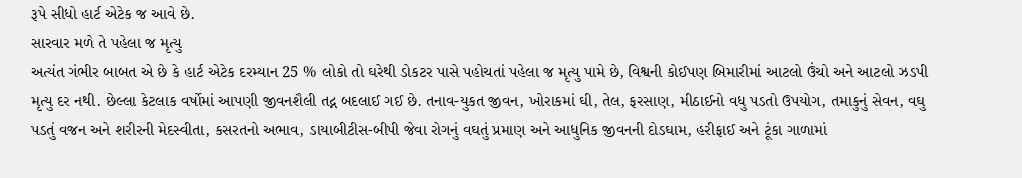રૂપે સીધો હાર્ટ એટેક જ આવે છે.
સારવાર મળે તે પહેલા જ મૃત્યુ
અત્યંત ગંભીર બાબત એ છે કે હાર્ટ એટેક દરમ્યાન 25 % લોકો તો ઘરેથી ડોકટર પાસે પહોચતાં પહેલા જ મૃત્યુ પામે છે, વિશ્વની કોઈપણ બિમારીમાં આટલો ઉંચો અને આટલો ઝડપી મૃત્યુ દર નથી. છેલ્લા કેટલાક વર્ષોમાં આપણી જીવનશૈલી તદ્ન બદલાઈ ગઈ છે. તનાવ-યુકત જીવન, ખોરાકમાં ઘી, તેલ, ફરસાણ, મીઠાઈનો વધુ પડતો ઉપયોગ, તમાકુનું સેવન, વઘુ પડતું વજન અને શરીરની મેદસ્વીતા, કસરતનો અભાવ, ડાયાબીટીસ-બીપી જેવા રોગનું વઘતું પ્રમાણ અને આધુનિક જીવનની દોડઘામ, હરીફાઈ અને ટૂંકા ગાળામાં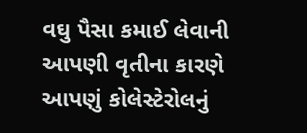વઘુ પૈસા કમાઈ લેવાની આપણી વૃતીના કારણે આપણું કોલેસ્ટેરોલનું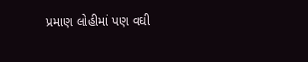પ્રમાણ લોહીમાં પણ વઘી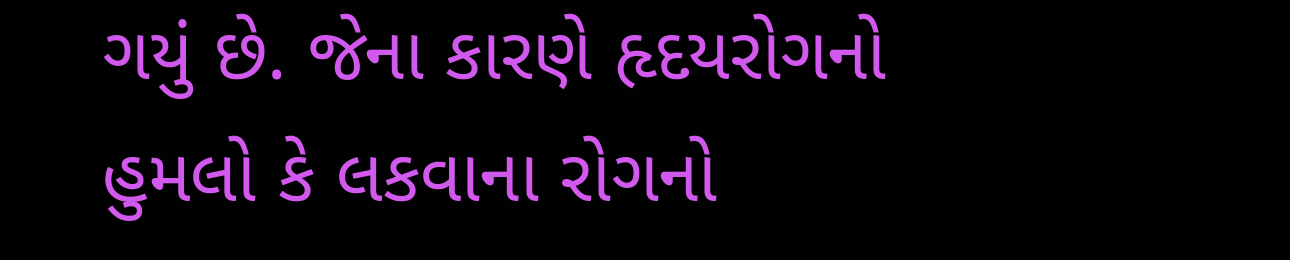ગયું છે. જેના કારણે હૃદયરોગનો હુમલો કે લકવાના રોગનો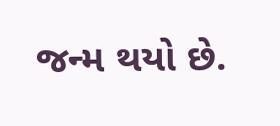જન્મ થયો છે.